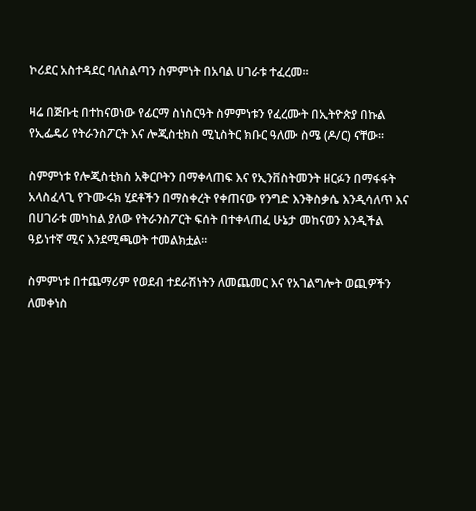ኮሪደር አስተዳደር ባለስልጣን ስምምነት በአባል ሀገራቱ ተፈረመ።

ዛሬ በጅቡቲ በተከናወነው የፊርማ ስነስርዓት ስምምነቱን የፈረሙት በኢትዮጵያ በኩል የኢፌዴሪ የትራንስፖርት እና ሎጂስቲክስ ሚኒስትር ክቡር ዓለሙ ስሜ (ዶ/ር) ናቸው።

ስምምነቱ የሎጂስቲክስ አቅርቦትን በማቀላጠፍ እና የኢንቨስትመንት ዘርፉን በማፋፋት አላስፈላጊ የጉሙሩክ ሂደቶችን በማስቀረት የቀጠናው የንግድ እንቅስቃሴ እንዲሳለጥ እና በሀገራቱ መካከል ያለው የትራንስፖርት ፍሰት በተቀላጠፈ ሁኔታ መከናወን እንዲችል ዓይነተኛ ሚና እንደሚጫወት ተመልክቷል።

ስምምነቱ በተጨማሪም የወደብ ተደራሽነትን ለመጨመር እና የአገልግሎት ወጪዎችን ለመቀነስ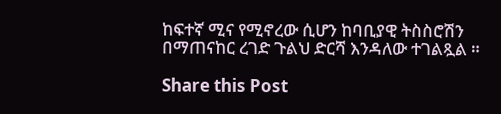ከፍተኛ ሚና የሚኖረው ሲሆን ከባቢያዊ ትስስሮሽን በማጠናከር ረገድ ጉልህ ድርሻ እንዳለው ተገልጿል ።

Share this Post